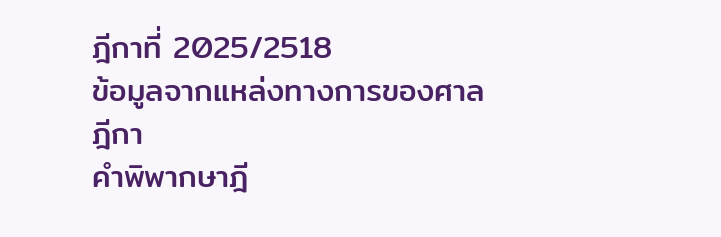ฎีกาที่ 2025/2518
ข้อมูลจากแหล่งทางการของศาลฎีกา
คำพิพากษาฎี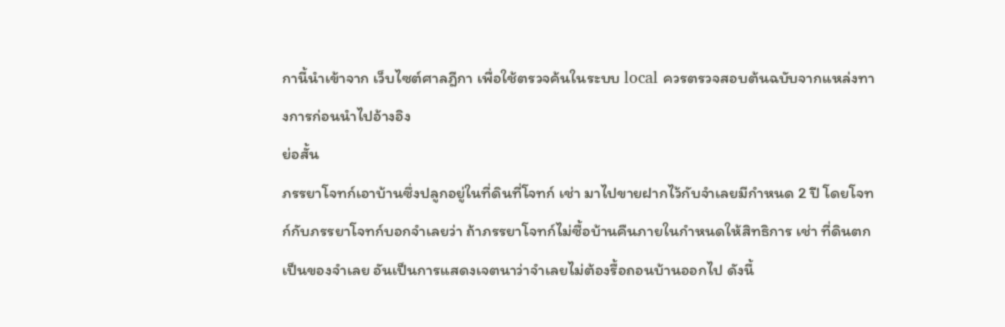กานี้นำเข้าจาก เว็บไซต์ศาลฎีกา เพื่อใช้ตรวจค้นในระบบ local ควรตรวจสอบต้นฉบับจากแหล่งทางการก่อนนำไปอ้างอิง
ย่อสั้น
ภรรยาโจทก์เอาบ้านซึ่งปลูกอยู่ในที่ดินที่โจทก์ เช่า มาไปขายฝากไว้กับจำเลยมีกำหนด 2 ปี โดยโจทก์กับภรรยาโจทก์บอกจำเลยว่า ถ้าภรรยาโจทก์ไม่ซื้อบ้านคืนภายในกำหนดให้สิทธิการ เช่า ที่ดินตกเป็นของจำเลย อันเป็นการแสดงเจตนาว่าจำเลยไม่ต้องรื้อถอนบ้านออกไป ดังนี้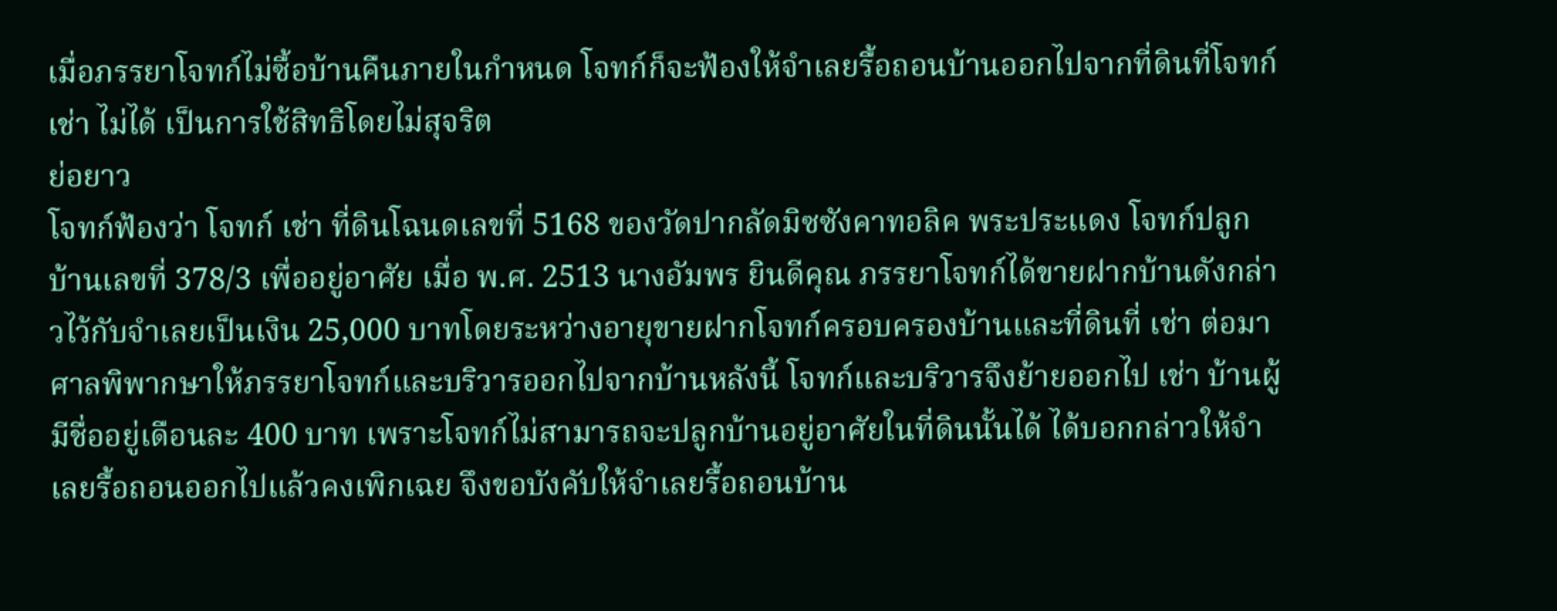เมื่อภรรยาโจทก์ไม่ซื้อบ้านคืนภายในกำหนด โจทก์ก็จะฟ้องให้จำเลยรื้อถอนบ้านออกไปจากที่ดินที่โจทก์ เช่า ไม่ได้ เป็นการใช้สิทธิโดยไม่สุจริต
ย่อยาว
โจทก์ฟ้องว่า โจทก์ เช่า ที่ดินโฉนดเลขที่ 5168 ของวัดปากลัดมิซซังคาทอลิค พระประแดง โจทก์ปลูกบ้านเลขที่ 378/3 เพื่ออยู่อาศัย เมื่อ พ.ศ. 2513 นางอัมพร ยินดีคุณ ภรรยาโจทก์ได้ขายฝากบ้านดังกล่าวไว้กับจำเลยเป็นเงิน 25,000 บาทโดยระหว่างอายุขายฝากโจทก์ครอบครองบ้านและที่ดินที่ เช่า ต่อมาศาลพิพากษาให้ภรรยาโจทก์และบริวารออกไปจากบ้านหลังนี้ โจทก์และบริวารจึงย้ายออกไป เช่า บ้านผู้มีชื่ออยู่เดือนละ 400 บาท เพราะโจทก์ไม่สามารถจะปลูกบ้านอยู่อาศัยในที่ดินนั้นได้ ได้บอกกล่าวให้จำเลยรื้อถอนออกไปแล้วคงเพิกเฉย จึงขอบังคับให้จำเลยรื้อถอนบ้าน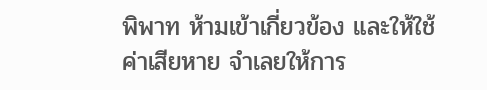พิพาท ห้ามเข้าเกี่ยวข้อง และให้ใช้ค่าเสียหาย จำเลยให้การ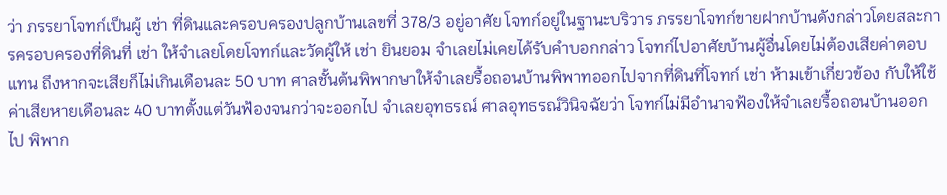ว่า ภรรยาโจทก์เป็นผู้ เช่า ที่ดินและครอบครองปลูกบ้านเลขที่ 378/3 อยู่อาศัย โจทก์อยู่ในฐานะบริวาร ภรรยาโจทก์ขายฝากบ้านดังกล่าวโดยสละการครอบครองที่ดินที่ เช่า ให้จำเลยโดยโจทก์และวัดผู้ให้ เช่า ยินยอม จำเลยไม่เคยได้รับคำบอกกล่าว โจทก์ไปอาศัยบ้านผู้อื่นโดยไม่ต้องเสียค่าตอบแทน ถึงหากจะเสียก็ไม่เกินเดือนละ 50 บาท ศาลชั้นต้นพิพากษาให้จำเลยรื้อถอนบ้านพิพาทออกไปจากที่ดินที่โจทก์ เช่า ห้ามเข้าเกี่ยวข้อง กับให้ใช้ค่าเสียหายเดือนละ 40 บาทตั้งแต่วันฟ้องจนกว่าจะออกไป จำเลยอุทธรณ์ ศาลอุทธรณ์วินิจฉัยว่า โจทก์ไม่มีอำนาจฟ้องให้จำเลยรื้อถอนบ้านออกไป พิพาก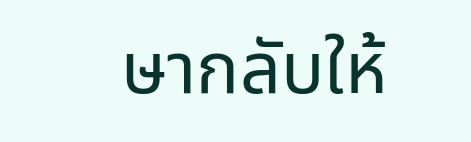ษากลับให้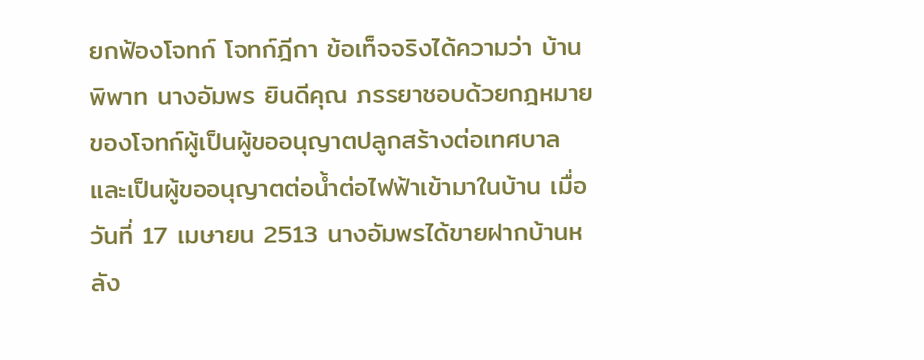ยกฟ้องโจทก์ โจทก์ฎีกา ข้อเท็จจริงได้ความว่า บ้านพิพาท นางอัมพร ยินดีคุณ ภรรยาชอบด้วยกฎหมายของโจทก์ผู้เป็นผู้ขออนุญาตปลูกสร้างต่อเทศบาล และเป็นผู้ขออนุญาตต่อน้ำต่อไฟฟ้าเข้ามาในบ้าน เมื่อวันที่ 17 เมษายน 2513 นางอัมพรได้ขายฝากบ้านหลัง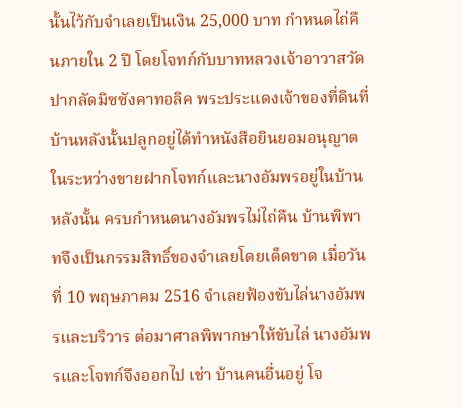นั้นไว้กับจำเลยเป็นเงิน 25,000 บาท กำหนดไถ่คืนภายใน 2 ปี โดยโจทก์กับบาทหลวงเจ้าอาวาสวัดปากลัดมิซซังคาทอลิค พระประแดงเจ้าของที่ดินที่บ้านหลังนั้นปลูกอยู่ได้ทำหนังสือยินยอมอนุญาต ในระหว่างขายฝากโจทก์และนางอัมพรอยู่ในบ้านหลังนั้น ครบกำหนดนางอัมพรไม่ไถ่คืน บ้านพิพาทจึงเป็นกรรมสิทธิ์ของจำเลยโดยเด็ดขาด เมื่อวันที่ 10 พฤษภาคม 2516 จำเลยฟ้องขับไล่นางอัมพรและบริวาร ต่อมาศาลพิพากษาให้ขับไล่ นางอัมพรและโจทก์จึงออกไป เช่า บ้านคนอื่นอยู่ โจ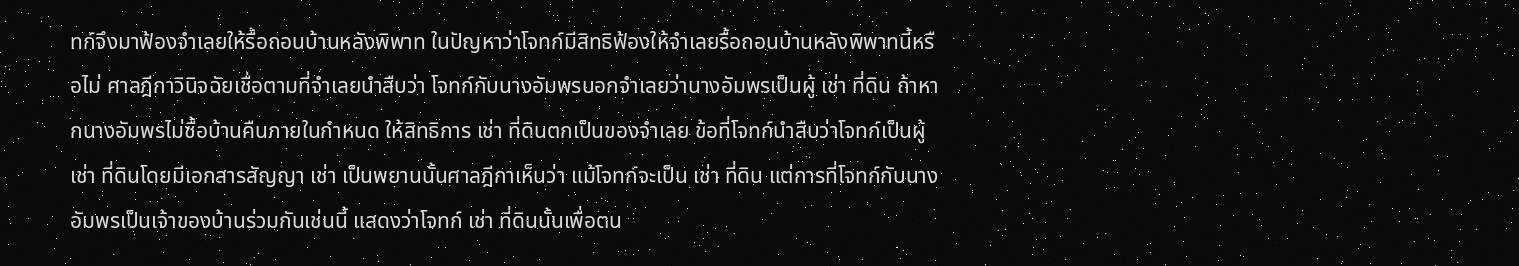ทก์จึงมาฟ้องจำเลยให้รื้อถอนบ้านหลังพิพาท ในปัญหาว่าโจทก์มีสิทธิฟ้องให้จำเลยรื้อถอนบ้านหลังพิพาทนี้หรือไม่ ศาลฎีกาวินิจฉัยเชื่อตามที่จำเลยนำสืบว่า โจทก์กับนางอัมพรบอกจำเลยว่านางอัมพรเป็นผู้ เช่า ที่ดิน ถ้าหากนางอัมพรไม่ซื้อบ้านคืนภายในกำหนด ให้สิทธิการ เช่า ที่ดินตกเป็นของจำเลย ข้อที่โจทก์นำสืบว่าโจทก์เป็นผู้ เช่า ที่ดินโดยมีเอกสารสัญญา เช่า เป็นพยานนั้นศาลฎีกาเห็นว่า แม้โจทก์จะเป็น เช่า ที่ดิน แต่การที่โจทก์กับนางอัมพรเป็นเจ้าของบ้านร่วมกันเช่นนี้ แสดงว่าโจทก์ เช่า ที่ดินนั้นเพื่อตน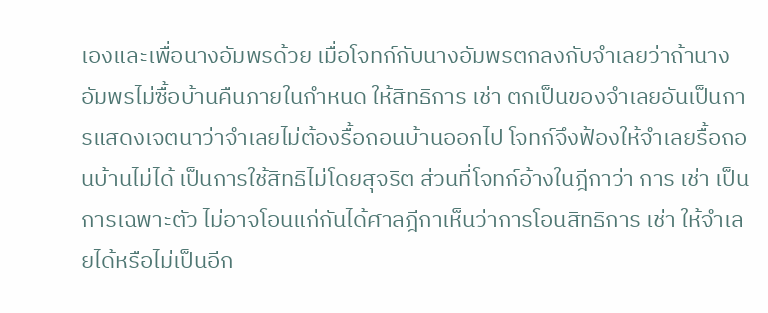เองและเพื่อนางอัมพรด้วย เมื่อโจทก์กับนางอัมพรตกลงกับจำเลยว่าถ้านางอัมพรไม่ซื้อบ้านคืนภายในกำหนด ให้สิทธิการ เช่า ตกเป็นของจำเลยอันเป็นการแสดงเจตนาว่าจำเลยไม่ต้องรื้อถอนบ้านออกไป โจทก์จึงฟ้องให้จำเลยรื้อถอนบ้านไม่ได้ เป็นการใช้สิทธิไม่โดยสุจริต ส่วนที่โจทก์อ้างในฎีกาว่า การ เช่า เป็นการเฉพาะตัว ไม่อาจโอนแก่กันได้ศาลฎีกาเห็นว่าการโอนสิทธิการ เช่า ให้จำเลยได้หรือไม่เป็นอีก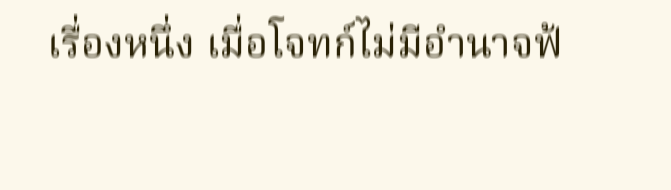เรื่องหนึ่ง เมื่อโจทก์ไม่มีอำนาจฟ้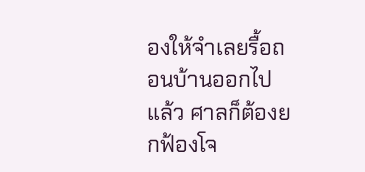องให้จำเลยรื้อถอนบ้านออกไปแล้ว ศาลก็ต้องยกฟ้องโจ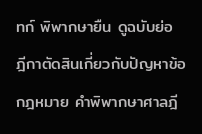ทก์ พิพากษายืน ดูฉบับย่อ ฎีกาตัดสินเกี่ยวกับปัญหาข้อกฎหมาย คำพิพากษาศาลฎี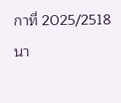กาที่ 2025/2518 นา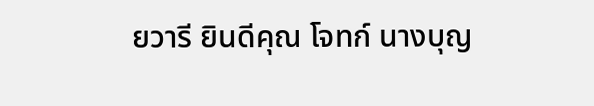ยวารี ยินดีคุณ โจทก์ นางบุญ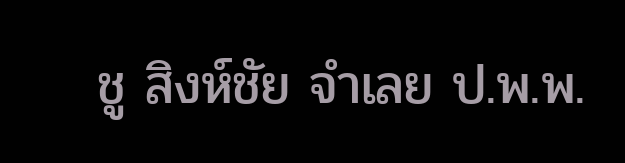ชู สิงห์ชัย จำเลย ป.พ.พ.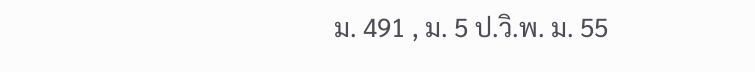ม. 491 , ม. 5 ป.วิ.พ. ม. 55